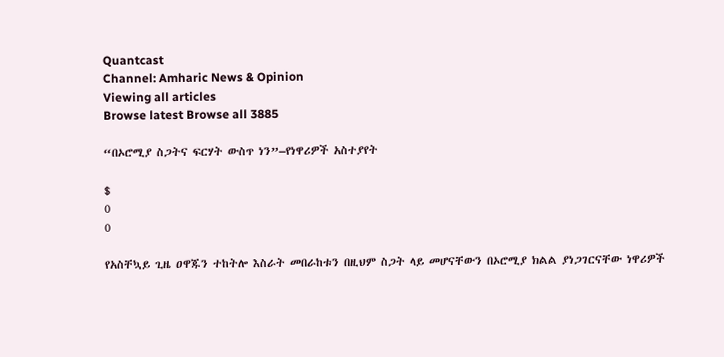Quantcast
Channel: Amharic News & Opinion
Viewing all articles
Browse latest Browse all 3885

“በኦሮሚያ ስጋትና ፍርሃት ውስጥ ነን”–የነዋሪዎች አስተያየት

$
0
0

የአስቸኳይ ጊዜ ዐዋጁን ተከትሎ እስራት መበራከቱን በዚህም ስጋት ላይ መሆናቸውን በኦሮሚያ ክልል ያነጋገርናቸው ነዋሪዎች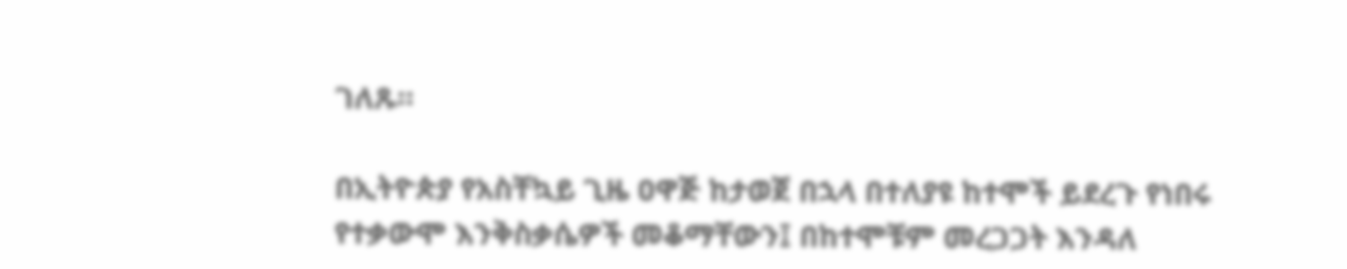ገለጹ።

በኢትዮጵያ የአስቸኳይ ጊዜ ዐዋጅ ከታወጀ በኋላ በተለያዩ ከተሞች ይደረጉ የነበሩ የተቃውሞ እንቅስቃሴዎች መቆማቸውን፤ በከተሞቹም መረጋጋት እንዳለ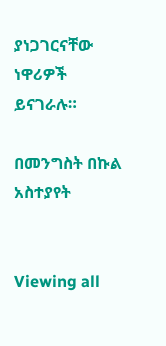ያነጋገርናቸው ነዋሪዎች ይናገራሉ።

በመንግስት በኩል አስተያየት


Viewing all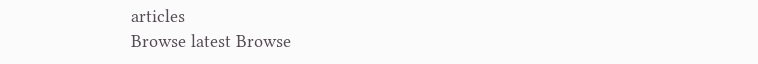articles
Browse latest Browse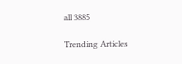all 3885

Trending Articles